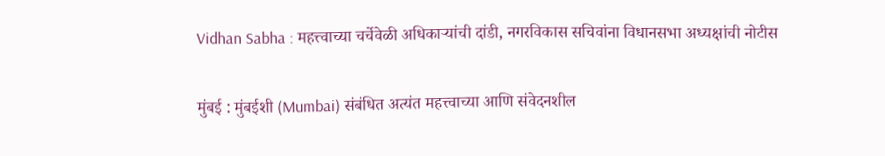Vidhan Sabha : महत्त्वाच्या चर्चेवेळी अधिकाऱ्यांची दांडी, नगरविकास सचिवांना विधानसभा अध्यक्षांची नोटीस

मुंबई : मुंबईशी (Mumbai) संबंधित अत्यंत महत्त्वाच्या आणि संवेदनशील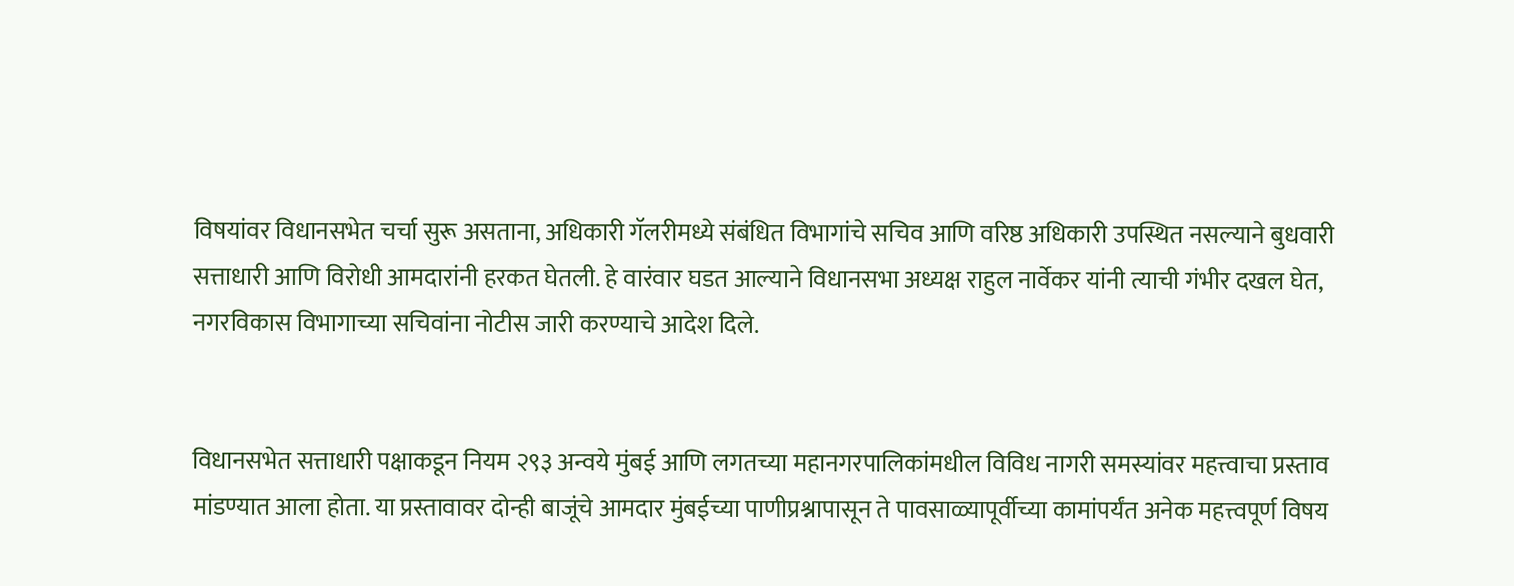विषयांवर विधानसभेत चर्चा सुरू असताना, अधिकारी गॅलरीमध्ये संबंधित विभागांचे सचिव आणि वरिष्ठ अधिकारी उपस्थित नसल्याने बुधवारी सत्ताधारी आणि विरोधी आमदारांनी हरकत घेतली. हे वारंवार घडत आल्याने विधानसभा अध्यक्ष राहुल नार्वेकर यांनी त्याची गंभीर दखल घेत, नगरविकास विभागाच्या सचिवांना नोटीस जारी करण्याचे आदेश दिले.


विधानसभेत सत्ताधारी पक्षाकडून नियम २९३ अन्वये मुंबई आणि लगतच्या महानगरपालिकांमधील विविध नागरी समस्यांवर महत्त्वाचा प्रस्ताव मांडण्यात आला होता. या प्रस्तावावर दोन्ही बाजूंचे आमदार मुंबईच्या पाणीप्रश्नापासून ते पावसाळ्यापूर्वीच्या कामांपर्यंत अनेक महत्त्वपूर्ण विषय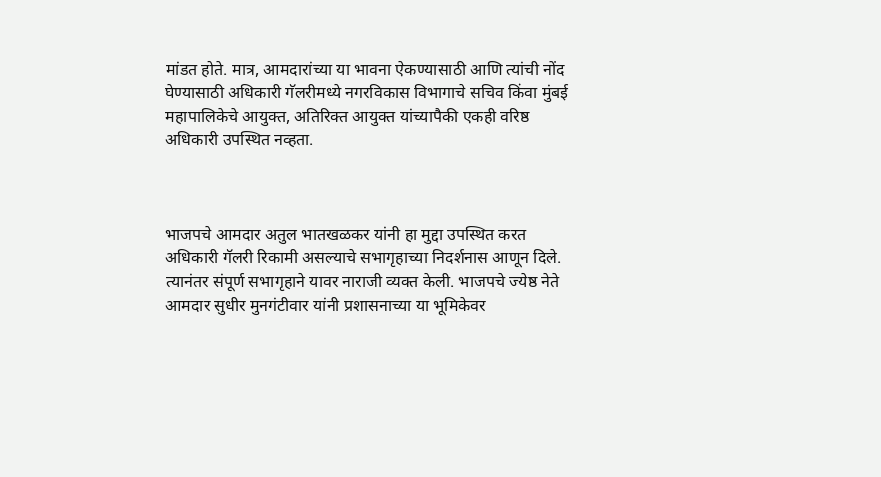मांडत होते. मात्र, आमदारांच्या या भावना ऐकण्यासाठी आणि त्यांची नोंद घेण्यासाठी अधिकारी गॅलरीमध्ये नगरविकास विभागाचे सचिव किंवा मुंबई महापालिकेचे आयुक्त, अतिरिक्त आयुक्त यांच्यापैकी एकही वरिष्ठ अधिकारी उपस्थित नव्हता.



भाजपचे आमदार अतुल भातखळकर यांनी हा मुद्दा उपस्थित करत अधिकारी गॅलरी रिकामी असल्याचे सभागृहाच्या निदर्शनास आणून दिले. त्यानंतर संपूर्ण सभागृहाने यावर नाराजी व्यक्त केली. भाजपचे ज्येष्ठ नेते आमदार सुधीर मुनगंटीवार यांनी प्रशासनाच्या या भूमिकेवर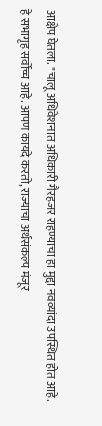आक्षेप घेतला. "चालू अधिवेशनात अधिकारी गैरहजर राहण्याचा हा मुद्दा नवव्यांदा उपस्थित होत आहे. हे सभागृह सर्वोच्च आहे. आपण कायदे करतो, राज्याचा अर्थसंकल्प मंजूर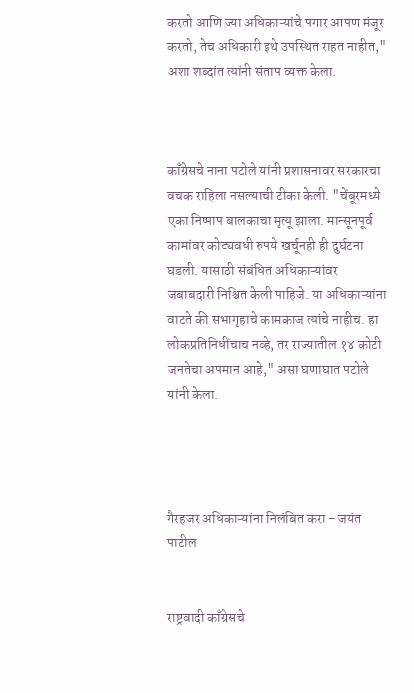करतो आणि ज्या अधिकाऱ्यांचे पगार आपण मंजूर करतो, तेच अधिकारी इथे उपस्थित राहत नाहीत," अशा शब्दांत त्यांनी संताप व्यक्त केला.



काँग्रेसचे नाना पटोले यांनी प्रशासनावर सरकारचा वचक राहिला नसल्याची टीका केली. "चेंबूरमध्ये एका निष्पाप बालकाचा मृत्यू झाला. मान्सूनपूर्व कामांवर कोट्यवधी रुपये खर्चूनही ही दुर्घटना घडली. यासाठी संबंधित अधिकाऱ्यांवर जबाबदारी निश्चित केली पाहिजे. या अधिकाऱ्यांना वाटते की सभागृहाचे कामकाज त्यांचे नाहीच. हा लोकप्रतिनिधींचाच नव्हे, तर राज्यातील १४ कोटी जनतेचा अपमान आहे," असा घणाघात पटोले यांनी केला.




गैरहजर अधिकाऱ्यांना निलंबित करा - जयंत पाटील


राष्ट्रवादी काँग्रेसचे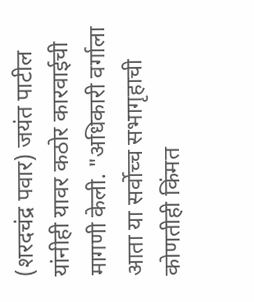(शरदचंद्र पवार) जयंत पाटील यांनीही यावर कठोर कारवाईची मागणी केली. "अधिकारी वर्गाला आता या सर्वोच्च सभागृहाची कोणतीही किंमत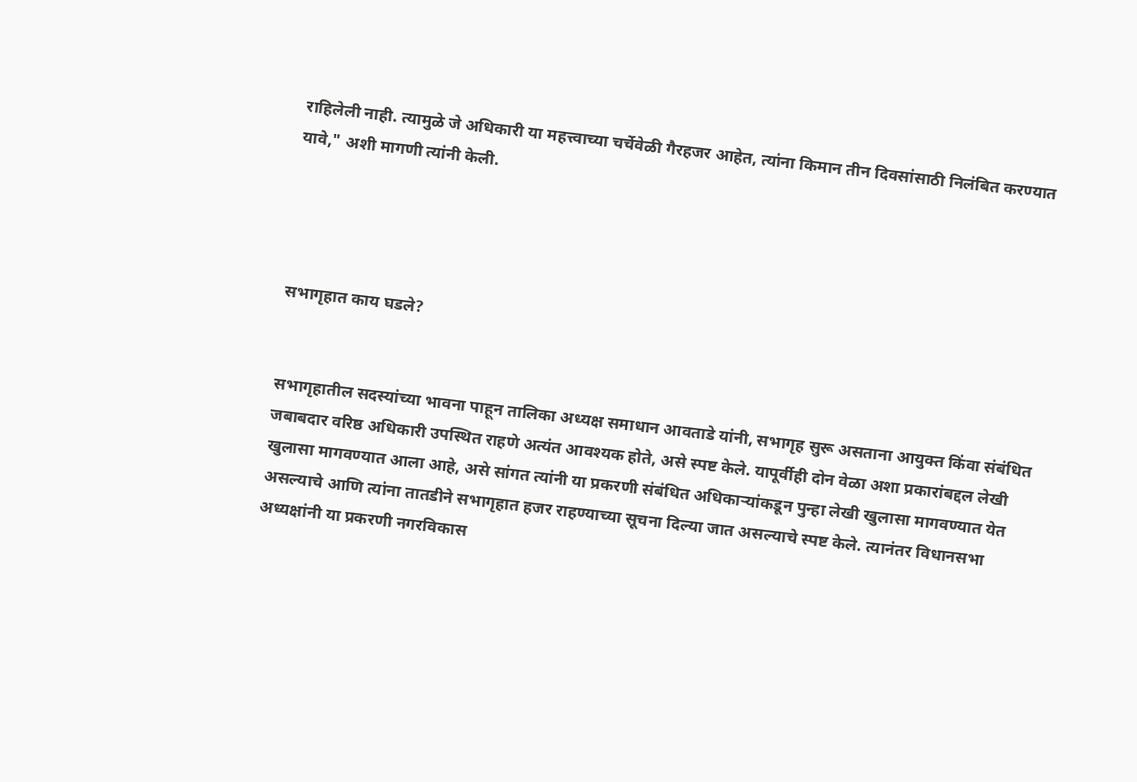राहिलेली नाही. त्यामुळे जे अधिकारी या महत्त्वाच्या चर्चेवेळी गैरहजर आहेत, त्यांना किमान तीन दिवसांसाठी निलंबित करण्यात यावे," अशी मागणी त्यांनी केली.




सभागृहात काय घडले?


सभागृहातील सदस्यांच्या भावना पाहून तालिका अध्यक्ष समाधान आवताडे यांनी, सभागृह सुरू असताना आयुक्त किंवा संबंधित जबाबदार वरिष्ठ अधिकारी उपस्थित राहणे अत्यंत आवश्यक होते, असे स्पष्ट केले. यापूर्वीही दोन वेळा अशा प्रकारांबद्दल लेखी खुलासा मागवण्यात आला आहे, असे सांगत त्यांनी या प्रकरणी संबंधित अधिकाऱ्यांकडून पुन्हा लेखी खुलासा मागवण्यात येत असल्याचे आणि त्यांना तातडीने सभागृहात हजर राहण्याच्या सूचना दिल्या जात असल्याचे स्पष्ट केले. त्यानंतर विधानसभा अध्यक्षांनी या प्रकरणी नगरविकास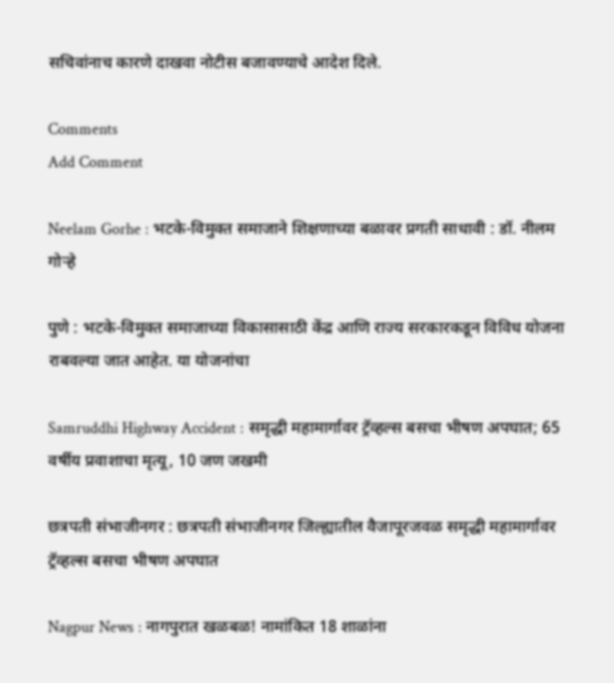सचिवांनाच कारणे दाखवा नोटीस बजावण्याचे आदेश दिले.

Comments
Add Comment

Neelam Gorhe : भटके-विमुक्त समाजाने शिक्षणाच्या बळावर प्रगती साधावी : डॉ. नीलम गोऱ्हे

पुणे : भटके-विमुक्त समाजाच्या विकासासाठी केंद्र आणि राज्य सरकारकडून विविध योजना राबवल्या जात आहेत. या योजनांचा

Samruddhi Highway Accident : समृद्धी महामार्गावर ट्रॅव्हल्स बसचा भीषण अपघात; 65 वर्षीय प्रवाशाचा मृत्यू, 10 जण जखमी

छत्रपती संभाजीनगर : छत्रपती संभाजीनगर जिल्ह्यातील वैजापूरजवळ समृद्धी महामार्गावर ट्रॅव्हल्स बसचा भीषण अपघात

Nagpur News : नागपुरात खळबळ! नामांकित 18 शाळांना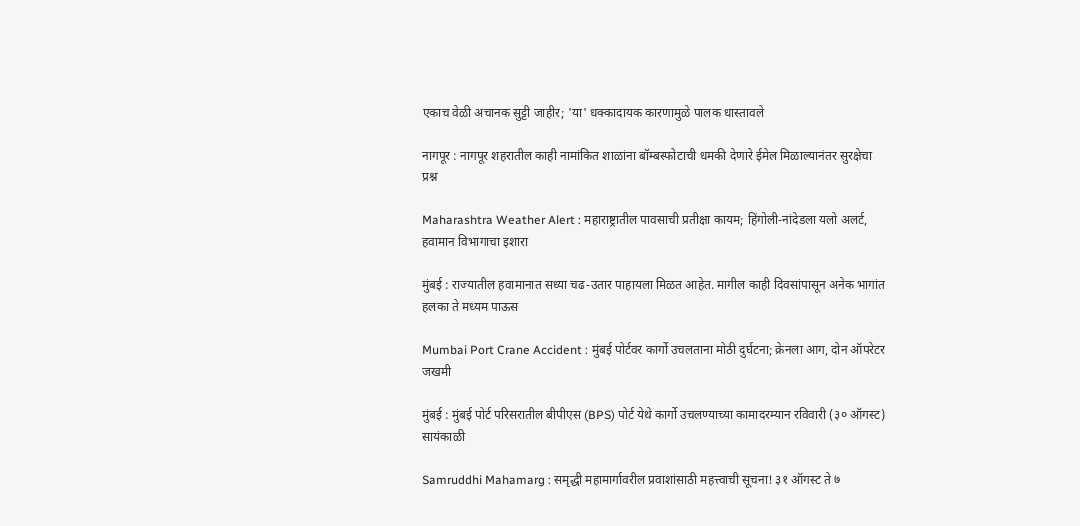एकाच वेळी अचानक सुट्टी जाहीर; 'या' धक्कादायक कारणामुळे पालक धास्तावले

नागपूर : नागपूर शहरातील काही नामांकित शाळांना बॉम्बस्फोटाची धमकी देणारे ईमेल मिळाल्यानंतर सुरक्षेचा प्रश्न

Maharashtra Weather Alert : महाराष्ट्रातील पावसाची प्रतीक्षा कायम; हिंगोली-नांदेडला यलो अलर्ट, हवामान विभागाचा इशारा

मुंबई : राज्यातील हवामानात सध्या चढ-उतार पाहायला मिळत आहेत. मागील काही दिवसांपासून अनेक भागांत हलका ते मध्यम पाऊस

Mumbai Port Crane Accident : मुंबई पोर्टवर कार्गो उचलताना मोठी दुर्घटना; क्रेनला आग, दोन ऑपरेटर जखमी

मुंबई : मुंबई पोर्ट परिसरातील बीपीएस (BPS) पोर्ट येथे कार्गो उचलण्याच्या कामादरम्यान रविवारी (३० ऑगस्ट) सायंकाळी

Samruddhi Mahamarg : समृद्धी महामार्गावरील प्रवाशांसाठी महत्त्वाची सूचना! ३१ ऑगस्ट ते ७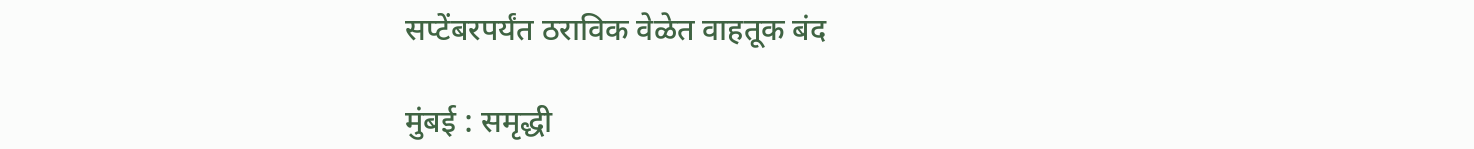सप्टेंबरपर्यंत ठराविक वेळेत वाहतूक बंद

मुंबई : समृद्धी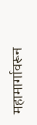महामार्गावरून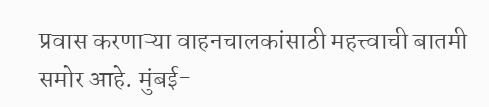प्रवास करणाऱ्या वाहनचालकांसाठी महत्त्वाची बातमी समोर आहे. मुंबई-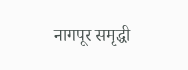नागपूर समृद्धी